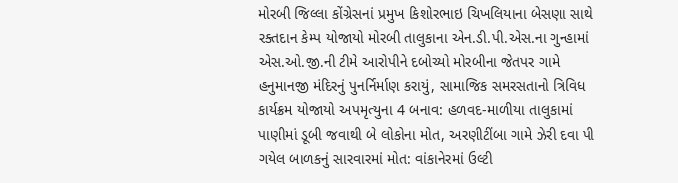મોરબી જિલ્લા કોંગ્રેસનાં પ્રમુખ કિશોરભાઇ ચિખલિયાના બેસણા સાથે રક્તદાન કેમ્પ યોજાયો મોરબી તાલુકાના એન.ડી.પી.એસ.ના ગુન્હામાં એસ.ઓ.જી.ની ટીમે આરોપીને દબોચ્યો મોરબીના જેતપર ગામે હનુમાનજી મંદિરનું પુનર્નિર્માણ કરાયું, સામાજિક સમરસતાનો ત્રિવિધ કાર્યક્રમ યોજાયો અપમૃત્યુના 4 બનાવ: હળવદ-માળીયા તાલુકામાં પાણીમાં ડૂબી જવાથી બે લોકોના મોત, અરણીટીંબા ગામે ઝેરી દવા પી ગયેલ બાળકનું સારવારમાં મોત: વાંકાનેરમાં ઉલ્ટી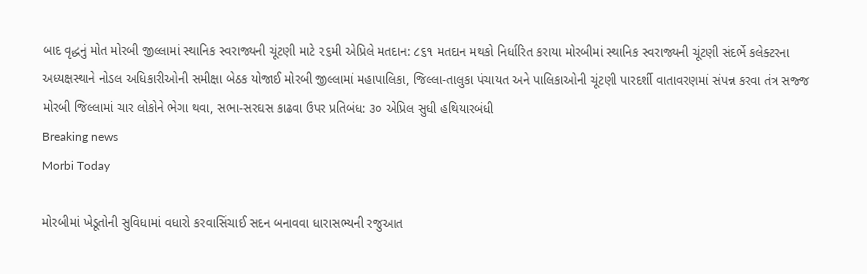બાદ વૃદ્ધનું મોત મોરબી જીલ્લામાં સ્થાનિક સ્વરાજ્યની ચૂંટણી માટે ૨૬મી એપ્રિલે મતદાન: ૮૬૧ મતદાન મથકો નિર્ધારિત કરાયા મોરબીમાં સ્થાનિક સ્વરાજ્યની ચૂંટણી સંદર્ભે કલેક્ટરના અધ્યક્ષસ્થાને નોડલ અધિકારીઓની સમીક્ષા બેઠક યોજાઈ મોરબી જીલ્લામાં મહાપાલિકા, જિલ્લા-તાલુકા પંચાયત અને પાલિકાઓની ચૂંટણી પારદર્શી વાતાવરણમાં સંપન્ન કરવા તંત્ર સજ્જ મોરબી જિલ્લામાં ચાર લોકોને ભેગા થવા, સભા-સરઘસ કાઢવા ઉપર પ્રતિબંધ: ૩૦ એપ્રિલ સુધી હથિયારબંધી
Breaking news
Morbi Today

મોરબીમાં ખેડૂતોની સુવિધામાં વધારો કરવાસિંચાઈ સદન બનાવવા ધારાસભ્યની રજુઆત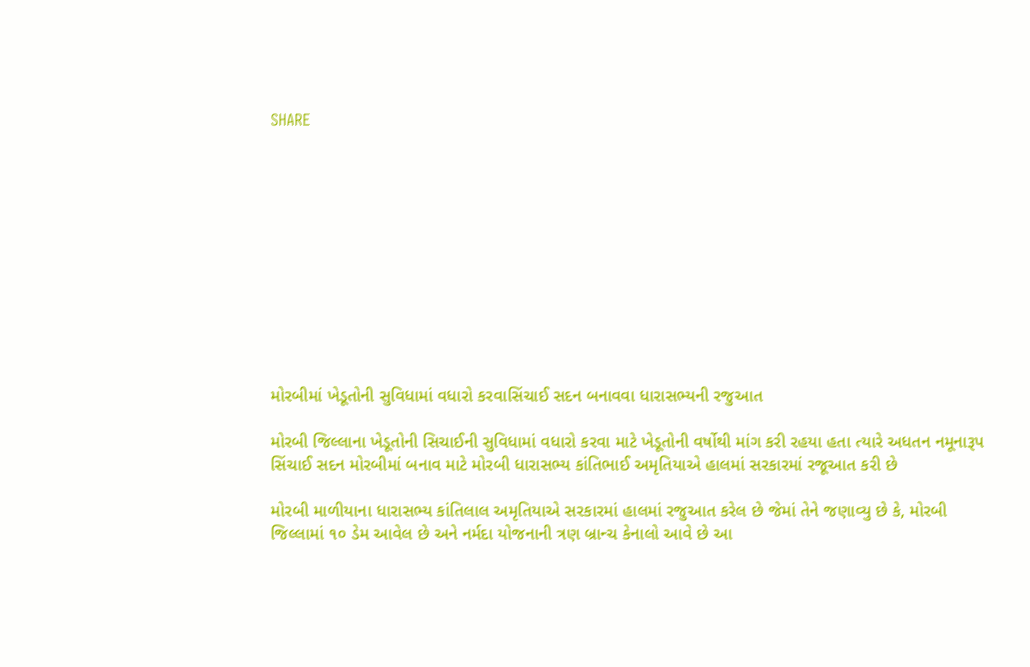SHARE











મોરબીમાં ખેડૂતોની સુવિધામાં વધારો કરવાસિંચાઈ સદન બનાવવા ધારાસભ્યની રજુઆત

મોરબી જિલ્લાના ખેડૂતોની સિચાઈની સુવિધામાં વધારો કરવા માટે ખેડૂતોની વર્ષોથી માંગ કરી રહયા હતા ત્યારે અધતન નમૂનારૂપ સિંચાઈ સદન મોરબીમાં બનાવ માટે મોરબી ધારાસભ્ય કાંતિભાઈ અમૃતિયાએ હાલમાં સરકારમાં રજૂઆત કરી છે

મોરબી માળીયાના ધારાસભ્ય કાંતિલાલ અમૃતિયાએ સરકારમાં હાલમાં રજુઆત કરેલ છે જેમાં તેને જણાવ્યુ છે કે, મોરબી જિલ્લામાં ૧૦ ડેમ આવેલ છે અને નર્મદા યોજનાની ત્રણ બ્રાન્ચ કેનાલો આવે છે આ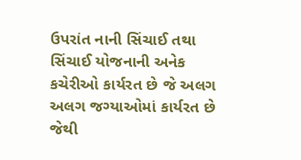ઉપરાંત નાની સિંચાઈ તથા સિંચાઈ યોજનાની અનેક કચેરીઓ કાર્યરત છે જે અલગ અલગ જગ્યાઓમાં કાર્યરત છે જેથી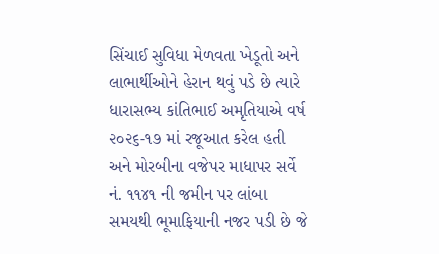સિંચાઈ સુવિધા મેળવતા ખેડૂતો અને લાભાર્થીઓને હેરાન થવું પડે છે ત્યારે ધારાસભ્ય કાંતિભાઈ અમૃતિયાએ વર્ષ ૨૦૨૬-૧૭ માં રજૂઆત કરેલ હતી અને મોરબીના વજેપર માધાપર સર્વે નં. ૧૧૪૧ ની જમીન પર લાંબા સમયથી ભૂમાફિયાની નજર પડી છે જે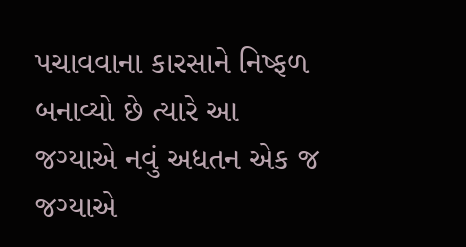પચાવવાના કારસાને નિષ્ફળ બનાવ્યો છે ત્યારે આ જગ્યાએ નવું અધતન એક જ જગ્યાએ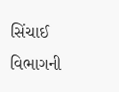સિંચાઈ વિભાગની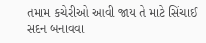તમામ કચેરીઓ આવી જાય તે માટે સિંચાઈ સદન બનાવવા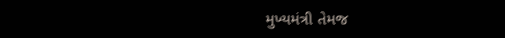મુખ્યમંત્રી તેમજ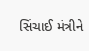સિંચાઈ મંત્રીને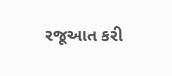રજૂઆત કરી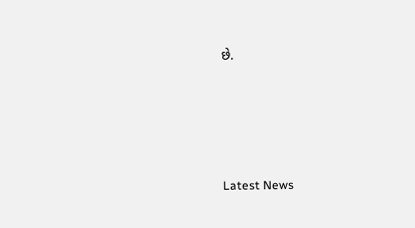છે.






Latest News